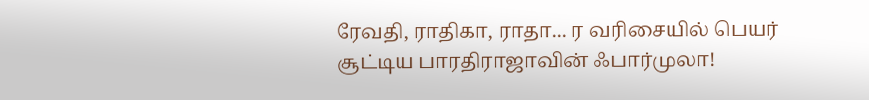ரேவதி, ராதிகா, ராதா... ர வரிசையில் பெயர் சூட்டிய பாரதிராஜாவின் ஃபார்முலா!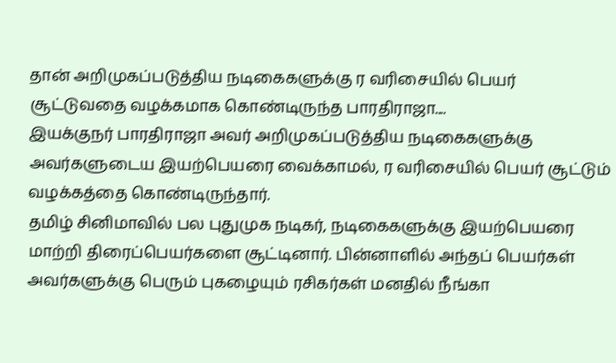தான் அறிமுகப்படுத்திய நடிகைகளுக்கு ர வரிசையில் பெயர் சூட்டுவதை வழக்கமாக கொண்டிருந்த பாரதிராஜா....
இயக்குநர் பாரதிராஜா அவர் அறிமுகப்படுத்திய நடிகைகளுக்கு அவர்களுடைய இயற்பெயரை வைக்காமல், ர வரிசையில் பெயர் சூட்டும் வழக்கத்தை கொண்டிருந்தார்.
தமிழ் சினிமாவில் பல புதுமுக நடிகர், நடிகைகளுக்கு இயற்பெயரை மாற்றி திரைப்பெயர்களை சூட்டினார். பின்னாளில் அந்தப் பெயர்கள் அவர்களுக்கு பெரும் புகழையும் ரசிகர்கள் மனதில் நீங்கா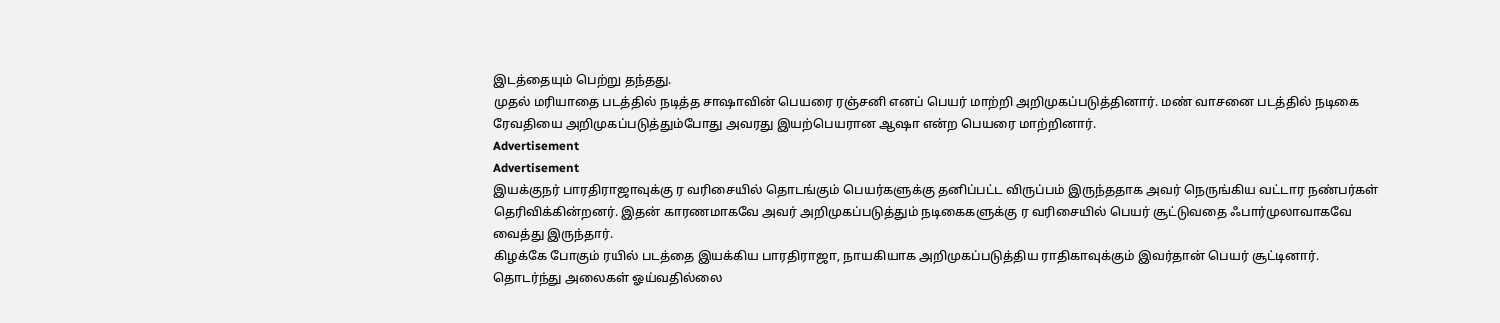இடத்தையும் பெற்று தந்தது.
முதல் மரியாதை படத்தில் நடித்த சாஷாவின் பெயரை ரஞ்சனி எனப் பெயர் மாற்றி அறிமுகப்படுத்தினார். மண் வாசனை படத்தில் நடிகை ரேவதியை அறிமுகப்படுத்தும்போது அவரது இயற்பெயரான ஆஷா என்ற பெயரை மாற்றினார்.
Advertisement
Advertisement
இயக்குநர் பாரதிராஜாவுக்கு ர வரிசையில் தொடங்கும் பெயர்களுக்கு தனிப்பட்ட விருப்பம் இருந்ததாக அவர் நெருங்கிய வட்டார நண்பர்கள் தெரிவிக்கின்றனர். இதன் காரணமாகவே அவர் அறிமுகப்படுத்தும் நடிகைகளுக்கு ர வரிசையில் பெயர் சூட்டுவதை ஃபார்முலாவாகவே வைத்து இருந்தார்.
கிழக்கே போகும் ரயில் படத்தை இயக்கிய பாரதிராஜா, நாயகியாக அறிமுகப்படுத்திய ராதிகாவுக்கும் இவர்தான் பெயர் சூட்டினார்.
தொடர்ந்து அலைகள் ஓய்வதில்லை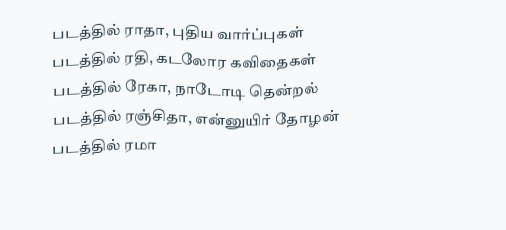படத்தில் ராதா, புதிய வார்ப்புகள் படத்தில் ரதி, கடலோர கவிதைகள் படத்தில் ரேகா, நாடோடி தென்றல் படத்தில் ரஞ்சிதா, என்னுயிர் தோழன் படத்தில் ரமா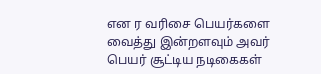என ர வரிசை பெயர்களை வைத்து இன்றளவும் அவர் பெயர் சூட்டிய நடிகைகள்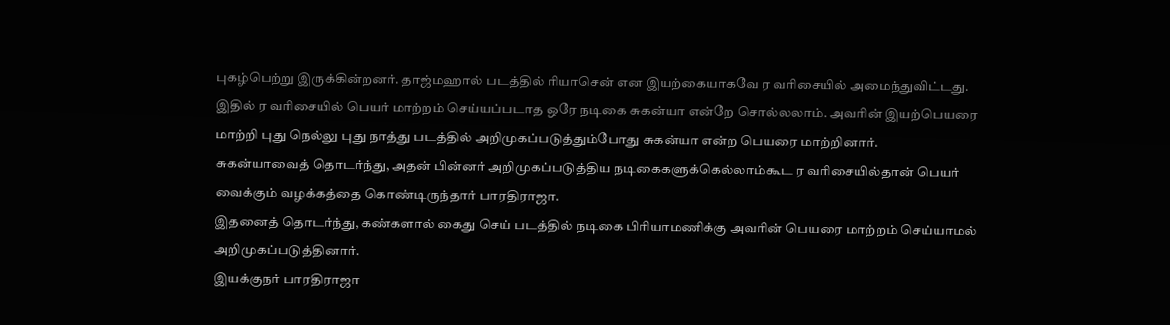புகழ்பெற்று இருக்கின்றனர். தாஜ்மஹால் படத்தில் ரியாசென் என இயற்கையாகவே ர வரிசையில் அமைந்துவிட்டது.
இதில் ர வரிசையில் பெயர் மாற்றம் செய்யப்படாத ஒரே நடிகை சுகன்யா என்றே சொல்லலாம். அவரின் இயற்பெயரை மாற்றி புது நெல்லு புது நாத்து படத்தில் அறிமுகப்படுத்தும்போது சுகன்யா என்ற பெயரை மாற்றினார்.
சுகன்யாவைத் தொடர்ந்து, அதன் பின்னர் அறிமுகப்படுத்திய நடிகைகளுக்கெல்லாம்கூட ர வரிசையில்தான் பெயர் வைக்கும் வழக்கத்தை கொண்டிருந்தார் பாரதிராஜா.
இதனைத் தொடர்ந்து, கண்களால் கைது செய் படத்தில் நடிகை பிரியாமணிக்கு அவரின் பெயரை மாற்றம் செய்யாமல் அறிமுகப்படுத்தினார்.
இயக்குநர் பாரதிராஜா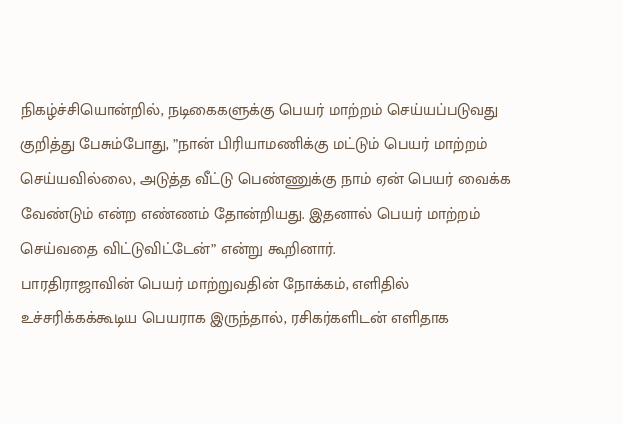நிகழ்ச்சியொன்றில், நடிகைகளுக்கு பெயர் மாற்றம் செய்யப்படுவது குறித்து பேசும்போது, ”நான் பிரியாமணிக்கு மட்டும் பெயர் மாற்றம் செய்யவில்லை, அடுத்த வீட்டு பெண்ணுக்கு நாம் ஏன் பெயர் வைக்க வேண்டும் என்ற எண்ணம் தோன்றியது. இதனால் பெயர் மாற்றம் செய்வதை விட்டுவிட்டேன்” என்று கூறினார்.
பாரதிராஜாவின் பெயர் மாற்றுவதின் நோக்கம், எளிதில் உச்சரிக்கக்கூடிய பெயராக இருந்தால், ரசிகர்களிடன் எளிதாக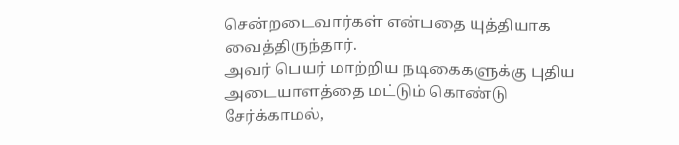சென்றடைவார்கள் என்பதை யுத்தியாக வைத்திருந்தார்.
அவர் பெயர் மாற்றிய நடிகைகளுக்கு புதிய அடையாளத்தை மட்டும் கொண்டு சேர்க்காமல்,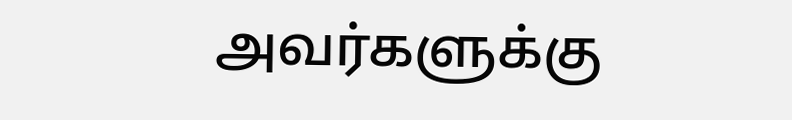அவர்களுக்கு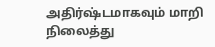அதிர்ஷ்டமாகவும் மாறி நிலைத்து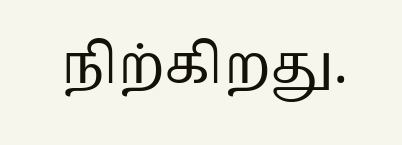நிற்கிறது.